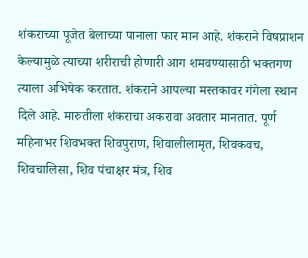शंकराच्या पूजेत बेलाच्या पानाला फार मान आहे. शंकराने विषप्राशन केल्यामुळे त्याच्या शरीराची होणारी आग शमवण्यासाठी भक्तगण त्याला अभिषेक करतात. शंकराने आपल्या मस्तकावर गंगेला स्थान दिले आहे. मारुतीला शंकराचा अकरावा अवतार मानतात. पूर्ण महिनाभर शिवभक्त शिवपुराण, शिवालीलामृत, शिवकवच, शिवचालिसा, शिव पंचाक्षर मंत्र, शिव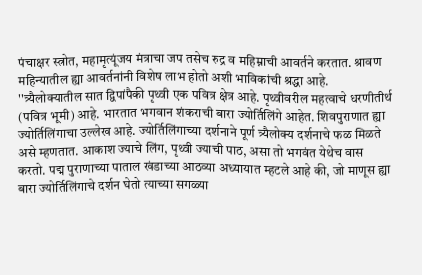पंचाक्षर स्त्रोत, महामृत्यूंजय मंत्राचा जप तसेच रुद्र व महिम्नाची आवर्तने करतात. श्रावण महिन्यातील ह्या आवर्तनांनी विशेष लाभ होतो अशी भाविकांची श्रद्धा आहे.
''त्र्यैलोक्यातील सात द्विपांपैकी पृथ्वी एक पवित्र क्षेत्र आहे. पृथ्वीवरील महत्वाचे धरणीतीर्थ (पवित्र भूमी) आहे. भारतात भगवान शंकराची बारा ज्योर्तिलिंगे आहेत. शिवपुराणात ह्या ज्योर्तिलिंगाचा उल्लेख आहे. ज्योर्तिलिंगाच्या दर्शनाने पूर्ण त्र्यैलोक्य दर्शनाचे फळ मिळते असे म्हणतात. आकाश ज्याचे लिंग, पृथ्वी ज्याची पाठ, असा तो भगवंत येथेच वास करतो. पद्म पुराणाच्या पाताल खंडाच्या आठव्या अध्यायात म्हटले आहे की, जो माणूस ह्या बारा ज्योर्तिलिंगाचे दर्शन घेतो त्याच्या सगळ्या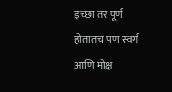इच्छा तर पूर्ण होतातच पण स्वर्ग आणि मोक्ष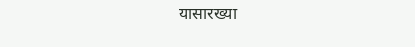यासारख्या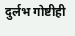दुर्लभ गोष्टीही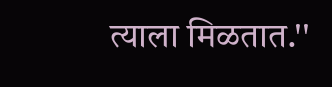त्याला मिळतात.''